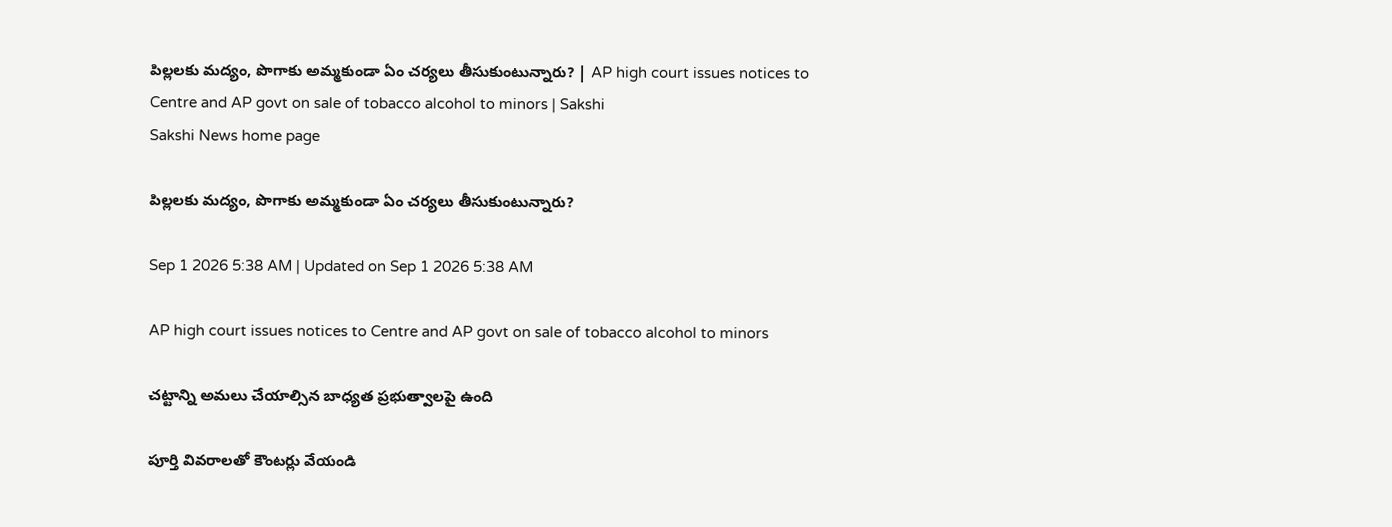పిల్లలకు మద్యం, పొగాకు అమ్మకుండా ఏం చర్యలు తీసుకుంటున్నారు? | AP high court issues notices to Centre and AP govt on sale of tobacco alcohol to minors | Sakshi
Sakshi News home page

పిల్లలకు మద్యం, పొగాకు అమ్మకుండా ఏం చర్యలు తీసుకుంటున్నారు?

Sep 1 2026 5:38 AM | Updated on Sep 1 2026 5:38 AM

AP high court issues notices to Centre and AP govt on sale of tobacco alcohol to minors

చట్టాన్ని అమలు చేయాల్సిన బాధ్యత ప్రభుత్వాలపై ఉంది

పూర్తి వివరాలతో కౌంటర్లు వేయండి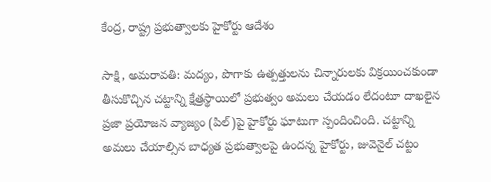కేంద్ర, రాష్ట్ర ప్రభుత్వాలకు హైకోర్టు ఆదేశం

సాక్షి, అమరావతి: మద్యం, పొగాకు ఉత్పత్తులను చిన్నారులకు విక్రయించకుండా తీసుకొచ్చిన చట్టాన్ని క్షేత్రస్థాయిలో ప్రభుత్వం అమలు చేయడం లేదంటూ దాఖలైన ప్రజా ప్రయోజన వ్యాజ్యం (పిల్‌)పై హైకోర్టు ఘాటుగా స్పందించింది. చట్టాన్ని అమలు చేయాల్సిన బాధ్యత ప్రభుత్వాలపై ఉందన్న హైకోర్టు, జువెనైల్‌ చట్టం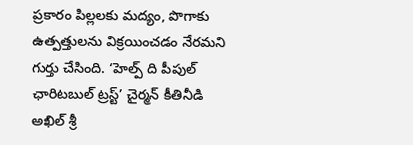ప్రకారం పిల్లలకు మద్యం, పొగాకు ఉత్పత్తులను విక్రయించడం నేరమని గుర్తు చేసింది. ‘హెల్ప్‌ ది పీపుల్‌ ఛారిటబుల్‌ ట్రస్ట్‌’ చైర్మన్‌ కీతినీడి అఖిల్‌ శ్రీ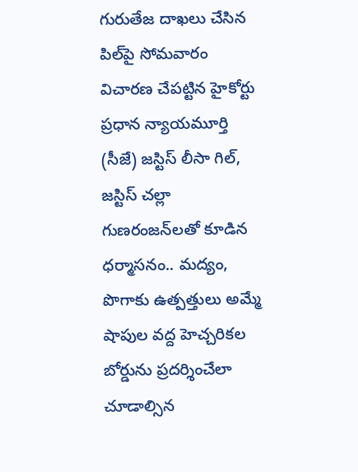గురుతేజ దాఖలు చేసిన పిల్‌పై సోమవారం విచారణ చేపట్టిన హైకోర్టు ప్రధాన న్యాయమూర్తి (సీజే) జస్టిస్‌ లీసా గిల్, జస్టిస్‌ చల్లా గుణరంజన్‌లతో కూడిన ధర్మాసనం.. మద్యం, పొగాకు ఉత్పత్తులు అమ్మే షాపుల వద్ద హెచ్చరికల బోర్డును ప్రదర్శించేలా చూడాల్సిన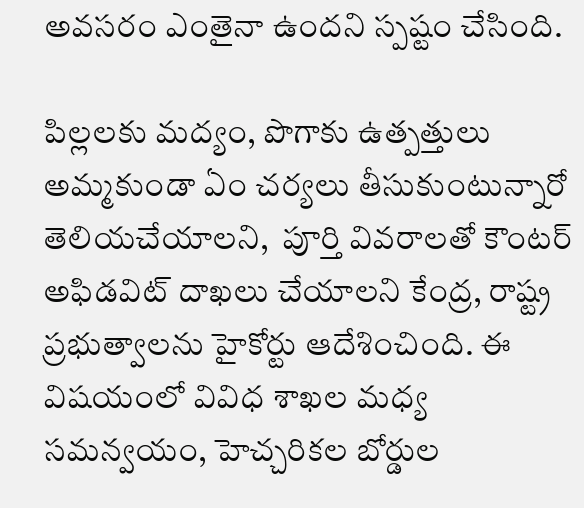అవసరం ఎంతైనా ఉందని స్పష్టం చేసింది.

పిల్లలకు మద్యం, పొగాకు ఉత్పత్తులు అమ్మకుండా ఏం చర్యలు తీసుకుంటున్నారో తెలియచేయాలని,  పూర్తి వివరాలతో కౌంటర్‌ అఫిడవిట్‌ దాఖలు చేయాలని కేంద్ర, రాష్ట్ర ప్రభుత్వాలను హైకోర్టు ఆదేశించింది. ఈ విషయంలో వివిధ శాఖల మధ్య సమన్వయం, హెచ్చరికల బోర్డుల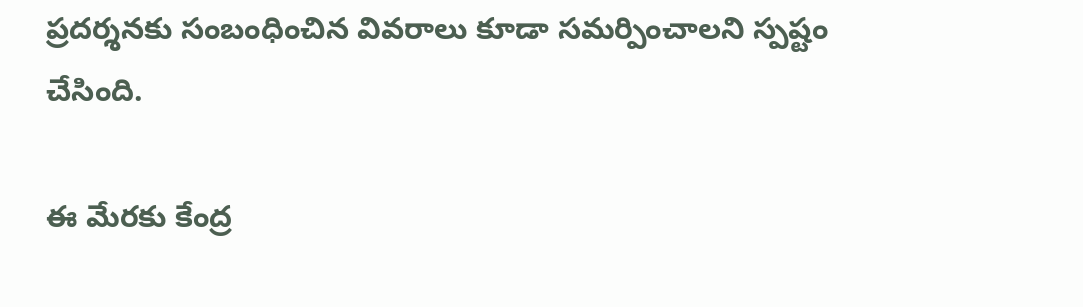ప్రదర్శనకు సంబంధించిన వివరాలు కూడా సమర్పించాలని స్పష్టం చేసింది.

ఈ మేరకు కేంద్ర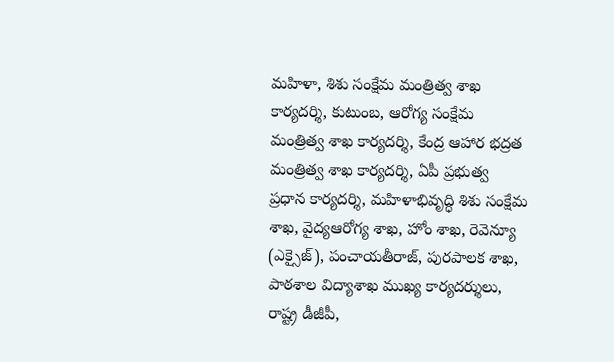మహిళా, శిశు సంక్షేమ మంత్రిత్వ శాఖ కార్యదర్శి, కుటుంబ, ఆరోగ్య సంక్షేమ మంత్రిత్వ శాఖ కార్యదర్శి, కేంద్ర ఆహార భద్రత మంత్రిత్వ శాఖ కార్యదర్శి, ఏపీ ప్రభుత్వ ప్రధాన కార్యదర్శి, మహిళాభివృద్ధి శిశు సంక్షేమ శాఖ, వైద్యఆరోగ్య శాఖ, హోం శాఖ, రెవెన్యూ (ఎక్సైజ్‌), పంచాయతీరాజ్, పురపాలక శాఖ, పాఠశాల విద్యాశాఖ ముఖ్య కార్యదర్శులు, రాష్ట్ర డీజీపీ,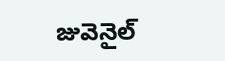జువెనైల్‌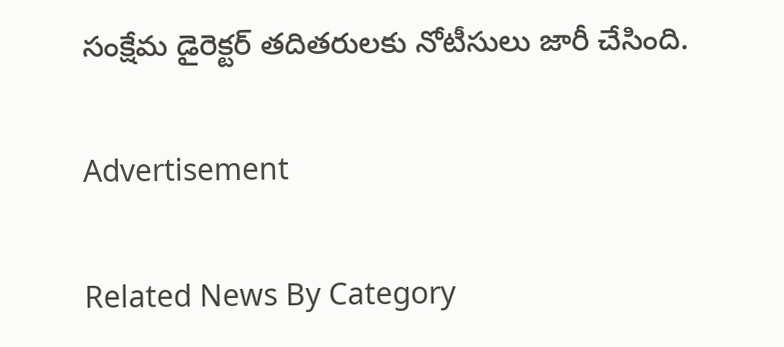సంక్షేమ డైరెక్టర్‌ తదితరులకు నోటీసులు జారీ చేసింది.

Advertisement

Related News By Category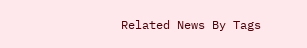Related News By Tags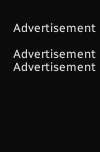Advertisement

Advertisement
Advertisement